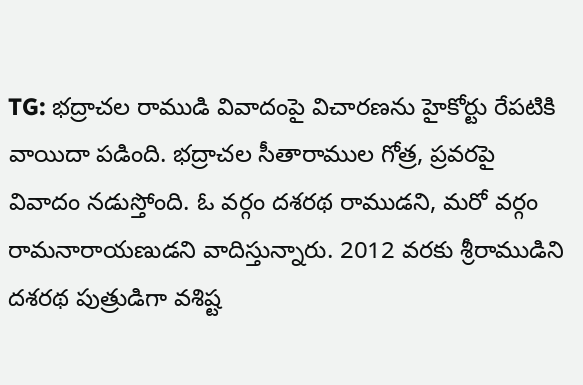TG: భద్రాచల రాముడి వివాదంపై విచారణను హైకోర్టు రేపటికి వాయిదా పడింది. భద్రాచల సీతారాముల గోత్ర, ప్రవరపై వివాదం నడుస్తోంది. ఓ వర్గం దశరథ రాముడని, మరో వర్గం రామనారాయణుడని వాదిస్తున్నారు. 2012 వరకు శ్రీరాముడిని దశరథ పుత్రుడిగా వశిష్ట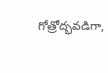గోత్రోద్భవడిగా,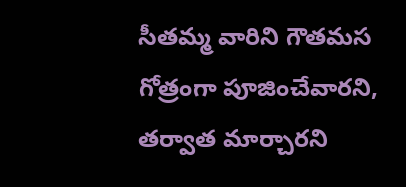సీతమ్మ వారిని గౌతమస గోత్రంగా పూజించేవారని, తర్వాత మార్చారని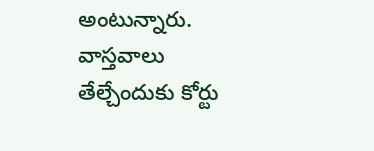అంటున్నారు. వాస్తవాలు తేల్చేందుకు కోర్టు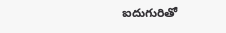ఐదుగురితో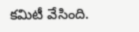కమిటీ వేసింది.